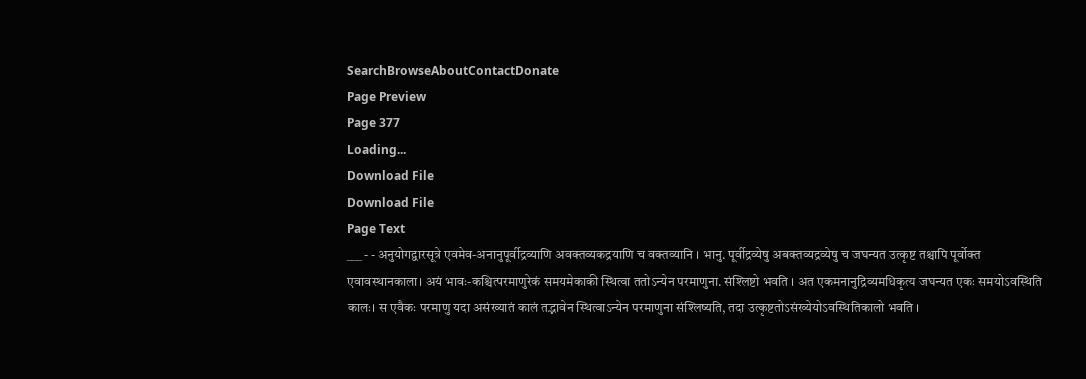SearchBrowseAboutContactDonate
Page Preview
Page 377
Loading...
Download File
Download File
Page Text
___ - - अनुयोगद्वारसूत्रे एवमेव-अनानुपूर्वीद्रव्याणि अवक्तव्यकद्रयाणि च वक्तव्यानि । भानु. पूर्वीद्रव्येषु अबक्तव्यद्रव्येषु च जघन्यत उत्कृष्ट तश्चापि पूर्वोक्त एवावस्थानकाला। अयं भावः-कश्चित्परमाणुरेकं समयमेकाकी स्थित्वा ततोऽन्येन परमाणुना. संश्लिष्टो भवति । अत एकमनानुद्रिव्यमधिकृत्य जघन्यत एकः समयोऽवस्थिति कालः। स एवैकः परमाणु यदा असंख्यातं कालं तद्भावेन स्थित्वाऽन्येन परमाणुना संश्लिष्यति, तदा उत्कृष्टतोऽसंख्येयोऽवस्थितिकालो भवति ।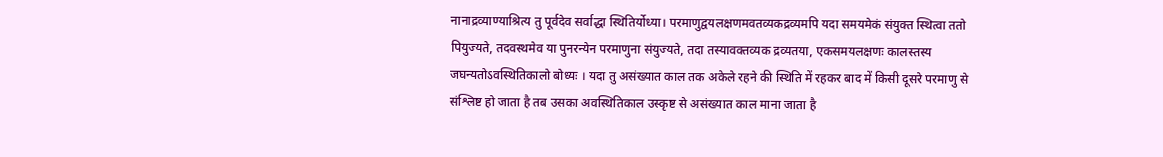नानाद्रव्याण्याश्रित्य तु पूर्वदेव सर्वाद्धा स्थितिर्योध्या। परमाणुद्वयलक्षणमवतव्यकद्रव्यमपि यदा समयमेकं संयुक्त स्थित्वा ततो पियुज्यते, तदवस्थमेव या पुनरन्येन परमाणुना संयुज्यते, तदा तस्यावक्तव्यक द्रव्यतया, एकसमयलक्षणः कालस्तस्य जघन्यतोऽवस्थितिकालो बोध्यः । यदा तु असंख्यात काल तक अकेले रहने की स्थिति में रहकर बाद में किसी दूसरे परमाणु से संश्लिष्ट हो जाता है तब उसका अवस्थितिकाल उस्कृष्ट से असंख्यात काल माना जाता है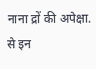नाना द्रों की अपेक्षा. से इन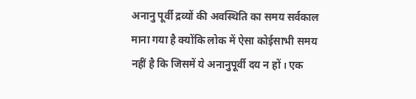अनानु पूर्वी द्रव्यों की अवस्थिति का समय सर्वकाल माना गया है क्योंकि लोक में ऐसा कोईसाभी समय नहीं है कि जिसमें ये अनानुपूर्वी दय न हों। एक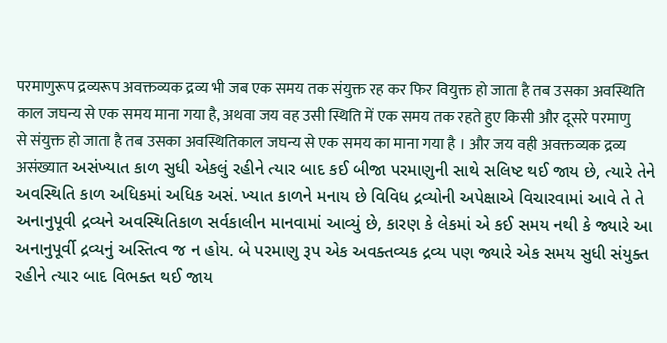परमाणुरूप द्रव्यरूप अवक्तव्यक द्रव्य भी जब एक समय तक संयुक्त रह कर फिर वियुक्त हो जाता है तब उसका अवस्थिति काल जघन्य से एक समय माना गया है, अथवा जय वह उसी स्थिति में एक समय तक रहते हुए किसी और दूसरे परमाणु से संयुक्त हो जाता है तब उसका अवस्थितिकाल जघन्य से एक समय का माना गया है । और जय वही अवक्तव्यक द्रव्य असंख्यात અસંખ્યાત કાળ સુધી એકલું રહીને ત્યાર બાદ કઈ બીજા પરમાણુની સાથે સલિષ્ટ થઈ જાય છે, ત્યારે તેને અવસ્થિતિ કાળ અધિકમાં અધિક અસં. ખ્યાત કાળને મનાય છે વિવિધ દ્રવ્યોની અપેક્ષાએ વિચારવામાં આવે તે તે અનાનુપૂવી દ્રવ્યને અવસ્થિતિકાળ સર્વકાલીન માનવામાં આવ્યું છે, કારણ કે લેકમાં એ કઈ સમય નથી કે જ્યારે આ અનાનુપૂર્વી દ્રવ્યનું અસ્તિત્વ જ ન હોય. બે પરમાણુ રૂપ એક અવક્તવ્યક દ્રવ્ય પણ જ્યારે એક સમય સુધી સંયુક્ત રહીને ત્યાર બાદ વિભક્ત થઈ જાય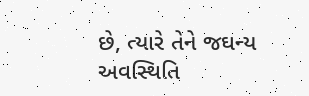છે, ત્યારે તેને જઘન્ય અવસ્થિતિ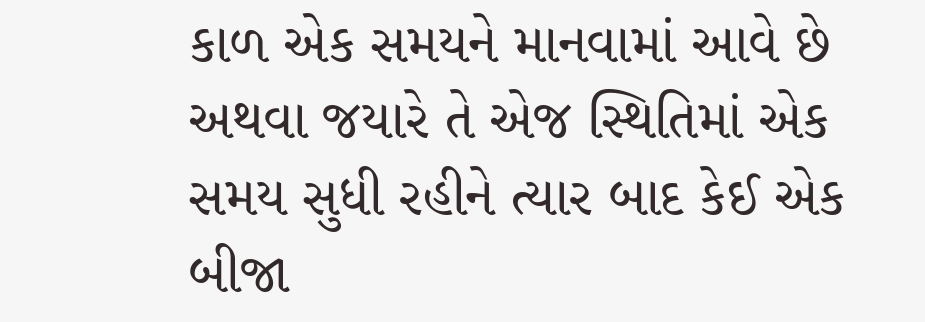કાળ એક સમયને માનવામાં આવે છે અથવા જયારે તે એજ સ્થિતિમાં એક સમય સુધી રહીને ત્યાર બાદ કેઈ એક બીજા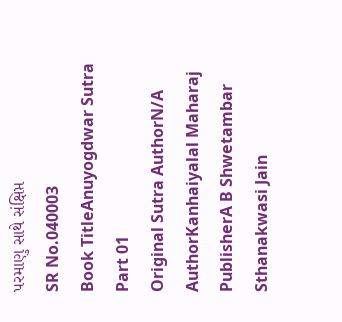પરમાણુ સાથે સંક્ષિપ્ત
SR No.040003
Book TitleAnuyogdwar Sutra Part 01
Original Sutra AuthorN/A
AuthorKanhaiyalal Maharaj
PublisherA B Shwetambar Sthanakwasi Jain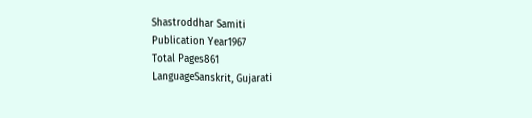Shastroddhar Samiti
Publication Year1967
Total Pages861
LanguageSanskrit, Gujarati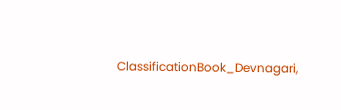ClassificationBook_Devnagari,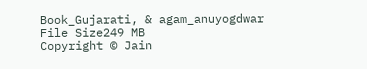Book_Gujarati, & agam_anuyogdwar
File Size249 MB
Copyright © Jain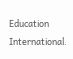Education International.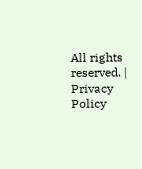All rights reserved. | Privacy Policy